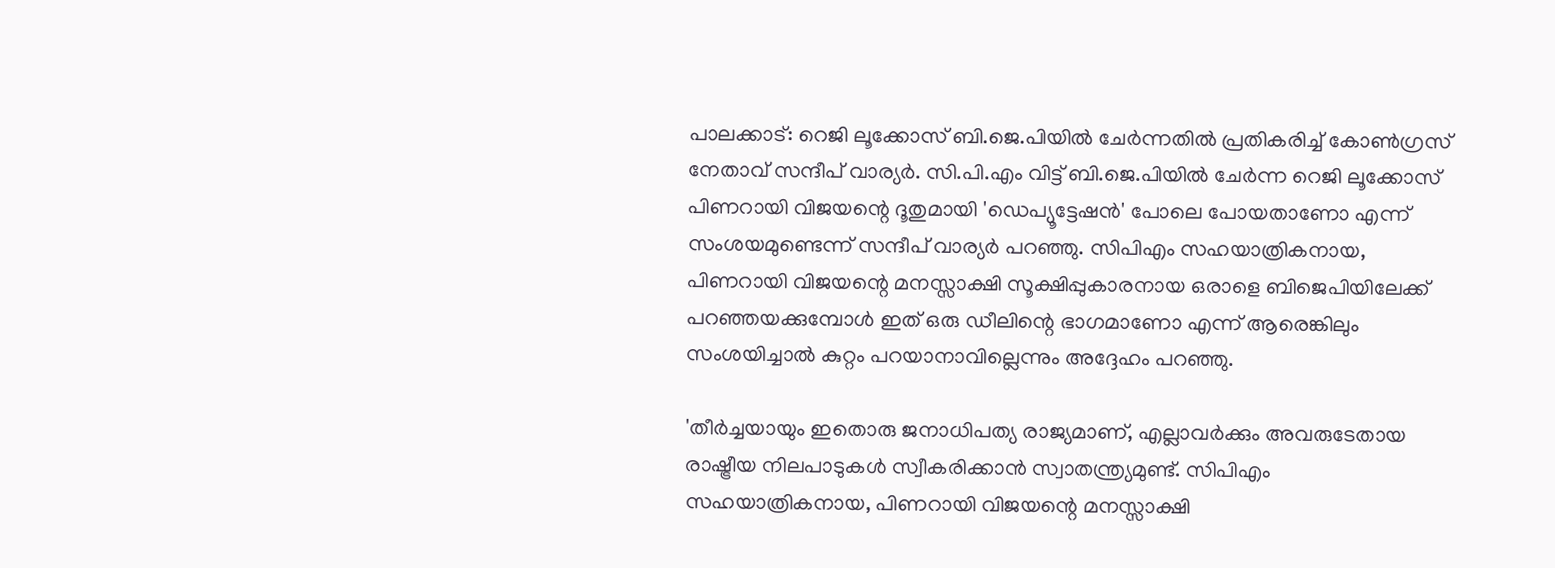പാലക്കാട്: റെജി ലൂക്കോസ് ബി.ജെ.പിയില്‍ ചേര്‍ന്നതില്‍ പ്രതികരിച്ച് കോണ്‍ഗ്രസ് നേതാവ് സന്ദീപ് വാര്യര്‍. സി.പി.എം വിട്ട് ബി.ജെ.പിയില്‍ ചേര്‍ന്ന റെജി ലൂക്കോസ് പിണറായി വിജയന്റെ ദൂതുമായി 'ഡെപ്യൂട്ടേഷന്‍' പോലെ പോയതാണോ എന്ന് സംശയമുണ്ടെന്ന് സന്ദീപ് വാര്യര്‍ പറഞ്ഞു. സിപിഎം സഹയാത്രികനായ, പിണറായി വിജയന്റെ മനസ്സാക്ഷി സൂക്ഷിപ്പുകാരനായ ഒരാളെ ബിജെപിയിലേക്ക് പറഞ്ഞയക്കുമ്പോള്‍ ഇത് ഒരു ഡീലിന്റെ ഭാഗമാണോ എന്ന് ആരെങ്കിലും സംശയിച്ചാല്‍ കുറ്റം പറയാനാവില്ലെന്നും അദ്ദേഹം പറഞ്ഞു.

'തീര്‍ച്ചയായും ഇതൊരു ജനാധിപത്യ രാജ്യമാണ്, എല്ലാവര്‍ക്കും അവരുടേതായ രാഷ്ട്രീയ നിലപാടുകള്‍ സ്വീകരിക്കാന്‍ സ്വാതന്ത്ര്യമുണ്ട്. സിപിഎം സഹയാത്രികനായ, പിണറായി വിജയന്റെ മനസ്സാക്ഷി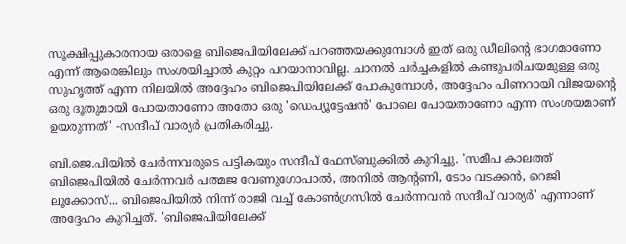സൂക്ഷിപ്പുകാരനായ ഒരാളെ ബിജെപിയിലേക്ക് പറഞ്ഞയക്കുമ്പോള്‍ ഇത് ഒരു ഡീലിന്റെ ഭാഗമാണോ എന്ന് ആരെങ്കിലും സംശയിച്ചാല്‍ കുറ്റം പറയാനാവില്ല. ചാനല്‍ ചര്‍ച്ചകളില്‍ കണ്ടുപരിചയമുള്ള ഒരു സുഹൃത്ത് എന്ന നിലയില്‍ അദ്ദേഹം ബിജെപിയിലേക്ക് പോകുമ്പോള്‍, അദ്ദേഹം പിണറായി വിജയന്റെ ഒരു ദൂതുമായി പോയതാണോ അതോ ഒരു 'ഡെപ്യൂട്ടേഷന്‍' പോലെ പോയതാണോ എന്ന സംശയമാണ് ഉയരുന്നത്' -സന്ദീപ് വാര്യര്‍ പ്രതികരിച്ചു.

ബി.ജെ.പിയില്‍ ചേര്‍ന്നവരുടെ പട്ടികയും സന്ദീപ് ഫേസ്ബുക്കില്‍ കുറിച്ചു. 'സമീപ കാലത്ത് ബിജെപിയില്‍ ചേര്‍ന്നവര്‍ പത്മജ വേണുഗോപാല്‍, അനില്‍ ആന്റണി, ടോം വടക്കന്‍, റെജി ലൂക്കോസ്... ബിജെപിയില്‍ നിന്ന് രാജി വച്ച് കോണ്‍ഗ്രസില്‍ ചേര്‍ന്നവന്‍ സന്ദീപ് വാര്യര്‍' എന്നാണ് അദ്ദേഹം കുറിച്ചത്. 'ബിജെപിയിലേക്ക്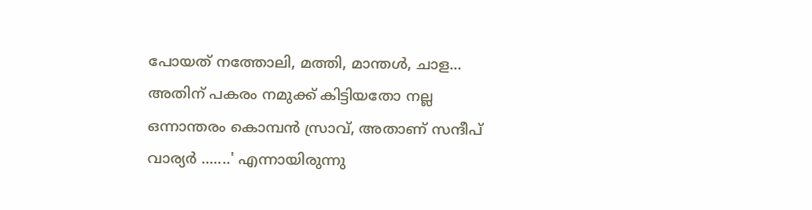പോയത് നത്തോലി, മത്തി, മാന്തള്‍, ചാള... അതിന് പകരം നമുക്ക് കിട്ടിയതോ നല്ല ഒന്നാന്തരം കൊമ്പന്‍ സ്രാവ്, അതാണ് സന്ദീപ് വാര്യര്‍ .......' എന്നായിരുന്നു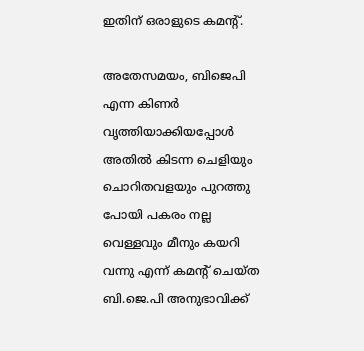ഇതിന് ഒരാളുടെ കമന്റ്.

അതേസമയം, ബിജെപി എന്ന കിണര്‍ വൃത്തിയാക്കിയപ്പോള്‍ അതില്‍ കിടന്ന ചെളിയും ചൊറിതവളയും പുറത്തു പോയി പകരം നല്ല വെള്ളവും മീനും കയറി വന്നു എന്ന് കമന്റ് ചെയ്ത ബി.ജെ.പി അനുഭാവിക്ക്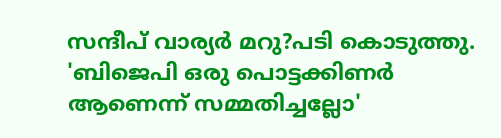സന്ദീപ് വാര്യര്‍ മറു?പടി കൊടുത്തു. 'ബിജെപി ഒരു പൊട്ടക്കിണര്‍ ആണെന്ന് സമ്മതിച്ചല്ലോ'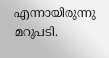എന്നായിരുന്നു മറുപടി.